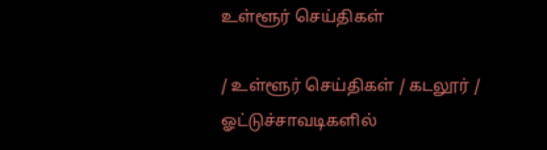உள்ளூர் செய்திகள்

/ உள்ளூர் செய்திகள் / கடலூர் /  ஓட்டுச்சாவடிகளில்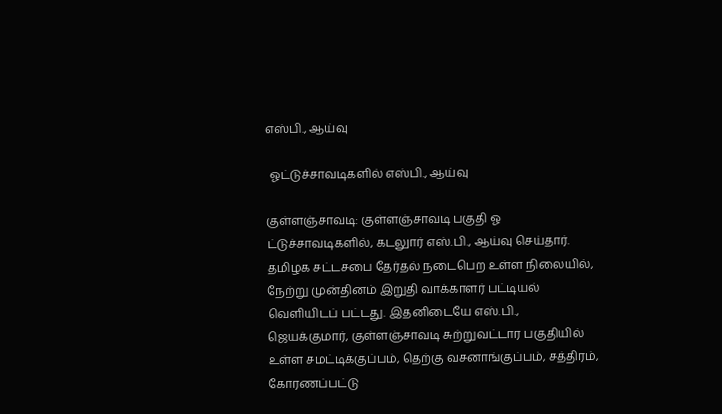எஸ்பி., ஆய்வு

 ஓட்டுச்சாவடிகளில் எஸ்பி., ஆய்வு

குள்ளஞ்சாவடி: குள்ளஞ்சாவடி பகுதி ஓ ட்டுச்சாவடிகளில், கடலுார் எஸ்.பி., ஆய்வு செய்தார். தமிழக சட்டசபை தேர்தல் நடைபெற உள்ள நிலையில், நேற்று முன்தினம் இறுதி வாக்காளர் பட்டியல் வெளியிடப் பட்டது. இதனிடையே எஸ்.பி., ஜெயக்குமார், குள்ளஞ்சாவடி சுற்றுவட்டார பகுதியில் உள்ள சமட்டிக்குப்பம், தெற்கு வசனாங்குப்பம், சத்திரம், கோரணப்பட்டு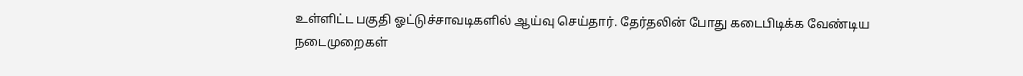உள்ளிட்ட பகுதி ஓட்டுச்சாவடிகளில் ஆய்வு செய்தார். தேர்தலின் போது கடைபிடிக்க வேண்டிய நடைமுறைகள்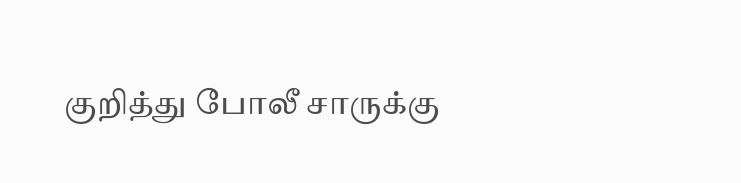குறித்து போலீ சாருக்கு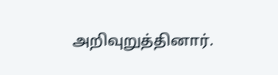அறிவுறுத்தினார்.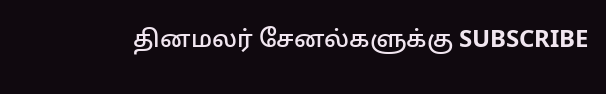தினமலர் சேனல்களுக்கு SUBSCRIBE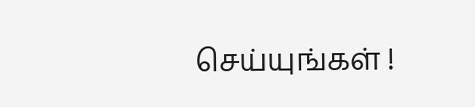செய்யுங்கள் !